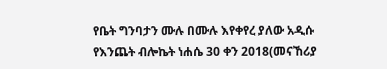የቤት ግንባታን ሙሉ በሙሉ እየቀየረ ያለው አዲሱ የእንጨት ብሎኬት ነሐሴ 30 ቀን 2018(መናኸሪያ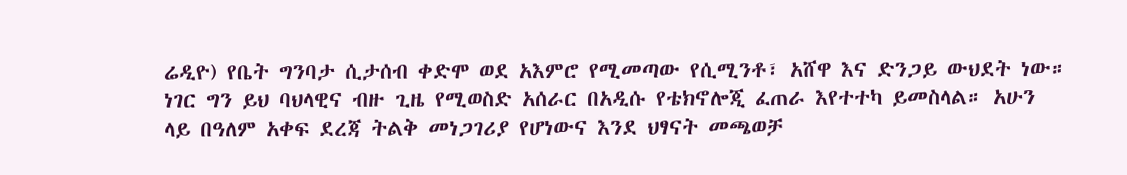ሬዲዮ) የቤት ግንባታ ሲታሰብ ቀድሞ ወደ አእምሮ የሚመጣው የሲሚንቶ፣ አሸዋ እና ድንጋይ ውህደት ነው። ነገር ግን ይህ ባህላዊና ብዙ ጊዜ የሚወስድ አሰራር በአዲሱ የቴክኖሎጂ ፈጠራ እየተተካ ይመስላል። አሁን ላይ በዓለም አቀፍ ደረጃ ትልቅ መነጋገሪያ የሆነውና እንደ ህፃናት መጫወቻ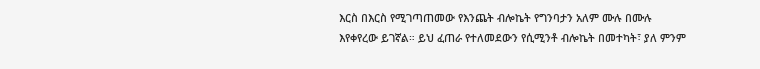እርስ በእርስ የሚገጣጠመው የእንጨት ብሎኬት የግንባታን አለም ሙሉ በሙሉ እየቀየረው ይገኛል። ይህ ፈጠራ የተለመደውን የሲሚንቶ ብሎኬት በመተካት፣ ያለ ምንም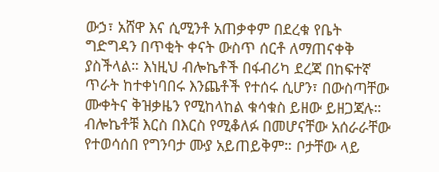ውኃ፣ አሸዋ እና ሲሚንቶ አጠቃቀም በደረቁ የቤት ግድግዳን በጥቂት ቀናት ውስጥ ሰርቶ ለማጠናቀቅ ያስችላል። እነዚህ ብሎኬቶች በፋብሪካ ደረጃ በከፍተኛ ጥራት ከተቀነባበሩ እንጨቶች የተሰሩ ሲሆን፣ በውስጣቸው ሙቀትና ቅዝቃዜን የሚከላከል ቁሳቁስ ይዘው ይዘጋጃሉ። ብሎኬቶቹ እርስ በእርስ የሚቆለፉ በመሆናቸው አሰራራቸው የተወሳሰበ የግንባታ ሙያ አይጠይቅም። ቦታቸው ላይ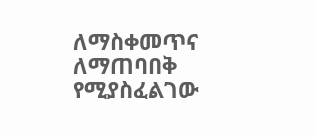ለማስቀመጥና ለማጠባበቅ የሚያስፈልገው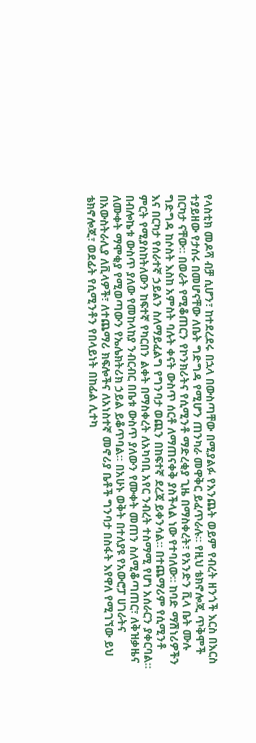የላስቲክ መዶሻ ብቻ ሲሆን፣ ከተደረደሩ በኋላ በውስጣቸው በሚያልፉ የእንጨት ወይም የብረት ዘንጎች እርስ በእርስ ተያይዘው የታሰሩ በመሆናቸው ለቤት ግድግዳ የሚሆን ጠንካራ መዋቅር ይፈጥራሉ። የዚህ ቴክኖሎጂ ጥቅሞች በርካታ ናቸው። በወራት የሚቆጠርን የኮንክሪትና የሲሚንቶ ማድረቂያ ጊዜ በማስቀረት፣ የአንድን ቪላ ቤት ሙሉ ግድግዳ ከሶስት እስከ አምስት ባሉት ቀናት ውስጥ ሰርቶ ለማጠናቀቅ ያስችላል ነው የተባለው። ከባድ ማሽነሪዎችን እና በርካታ የሰራተኛ ኃይልን ስለማይፈልግ የግንባታ ወጪን በከፍተኛ ደረጃ ይቀንሳል። በተጨማሪም የሲሚንቶ ምርት የሚያስከትለውን ከፍተኛ የካርበን ልቀት በማስቀረት ለአካባቢ አየር ንብረት ተስማሚ የሆነ አሰራርን ያቀርባል። በብሎኬቱ ውስጥ ያለው የመከላከያ ንብርብር በቤቱ ውስጥ ያለውን የሙቀት መጠን ስለሚቆጣጠር፣ ለቅዝቃዜና ለሙቀት ማሞቂያ የሚወጣውን የኤሌክትሪክ ኃይል ይቆጥባል። በአሁኑ ወቅት በተለያዩ የአውሮፓ ሀገራትና በአውስትራሊያ ለቪላዎች፣ ለተጨማሪ ክፍሎችና ለአነስተኛ መኖሪያ ቤቶች ግንባታ በስፋት እየዋለ የሚገኘው ይህ ቴክኖሎጂ፣ ወደፊት የሲሚንቶን የበላይነት በከፊል ሊተካ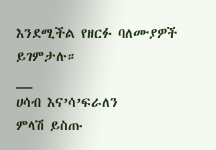እንደሚችል የዘርፉ ባለሙያዎች ይገምታሉ።
__
ሀሳብ እና’ሳ’ፍራለን
ምላሽ ይስጡ